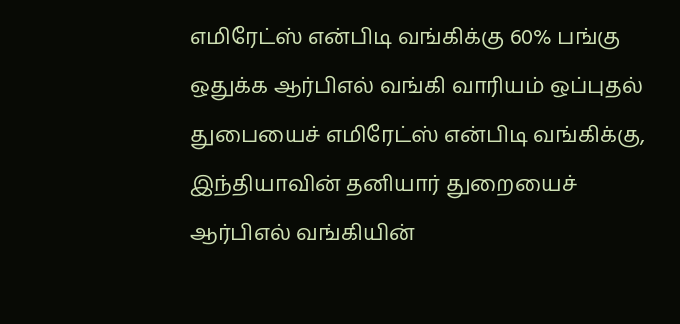எமிரேட்ஸ் என்பிடி வங்கிக்கு 60% பங்கு ஒதுக்க ஆர்பிஎல் வங்கி வாரியம் ஒப்புதல்
துபையைச் எமிரேட்ஸ் என்பிடி வங்கிக்கு, இந்தியாவின் தனியார் துறையைச் ஆர்பிஎல் வங்கியின்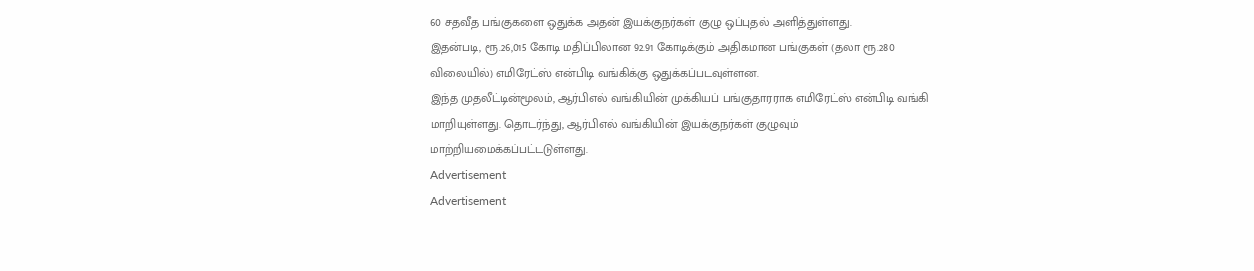60 சதவீத பங்குகளை ஒதுக்க அதன் இயக்குநர்கள் குழு ஒப்புதல் அளித்துள்ளது.
இதன்படி, ரூ.26,015 கோடி மதிப்பிலான 92.91 கோடிக்கும் அதிகமான பங்குகள் (தலா ரூ.280 விலையில்) எமிரேட்ஸ் என்பிடி வங்கிக்கு ஒதுக்கப்படவுள்ளன.
இந்த முதலீட்டின்மூலம், ஆர்பிஎல் வங்கியின் முக்கியப் பங்குதாரராக எமிரேட்ஸ் என்பிடி வங்கி மாறியுள்ளது. தொடர்ந்து, ஆர்பிஎல் வங்கியின் இயக்குநர்கள் குழுவும் மாற்றியமைக்கப்பட்டடுள்ளது.
Advertisement
Advertisement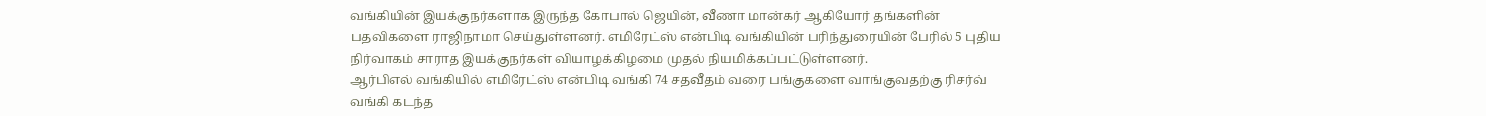வங்கியின் இயக்குநர்களாக இருந்த கோபால் ஜெயின், வீணா மான்கர் ஆகியோர் தங்களின் பதவிகளை ராஜிநாமா செய்துள்ளனர். எமிரேட்ஸ் என்பிடி வங்கியின் பரிந்துரையின் பேரில் 5 புதிய நிர்வாகம் சாராத இயக்குநர்கள் வியாழக்கிழமை முதல் நியமிக்கப்பட்டுள்ளனர்.
ஆர்பிஎல் வங்கியில் எமிரேட்ஸ் என்பிடி வங்கி 74 சதவீதம் வரை பங்குகளை வாங்குவதற்கு ரிசர்வ் வங்கி கடந்த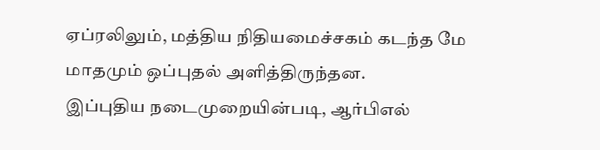ஏப்ரலிலும், மத்திய நிதியமைச்சகம் கடந்த மே மாதமும் ஒப்புதல் அளித்திருந்தன.
இப்புதிய நடைமுறையின்படி, ஆர்பிஎல்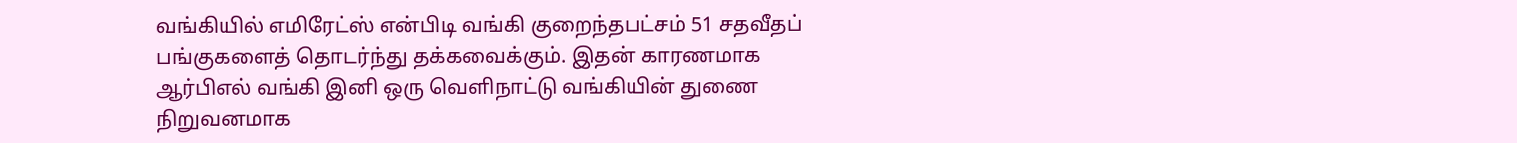வங்கியில் எமிரேட்ஸ் என்பிடி வங்கி குறைந்தபட்சம் 51 சதவீதப் பங்குகளைத் தொடர்ந்து தக்கவைக்கும். இதன் காரணமாக ஆர்பிஎல் வங்கி இனி ஒரு வெளிநாட்டு வங்கியின் துணை நிறுவனமாக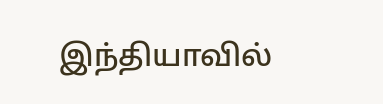இந்தியாவில்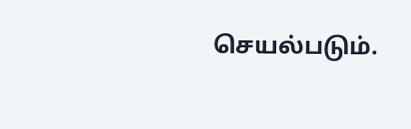செயல்படும்.